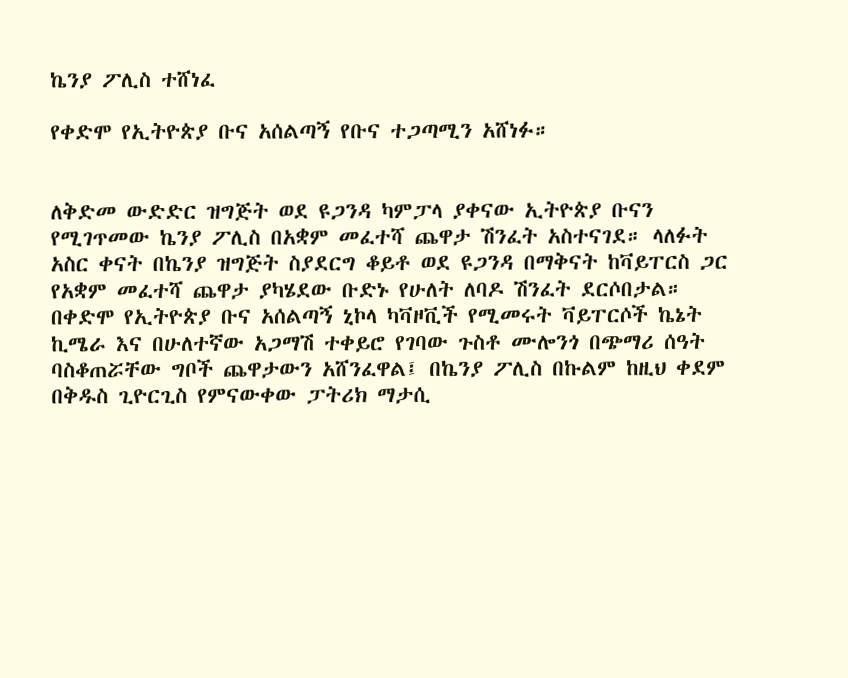ኬንያ ፖሊስ ተሸነፈ

የቀድሞ የኢትዮጵያ ቡና አሰልጣኝ የቡና ተጋጣሚን አሸነፉ።


ለቅድመ ውድድር ዝግጅት ወደ ዩጋንዳ ካምፓላ ያቀናው ኢትዮጵያ ቡናን የሚገጥመው ኬንያ ፖሊስ በአቋም መፈተሻ ጨዋታ ሽንፈት አስተናገደ። ላለፉት አስር ቀናት በኬንያ ዝግጅት ስያደርግ ቆይቶ ወደ ዩጋንዳ በማቅናት ከቫይፐርስ ጋር የአቋም መፈተሻ ጨዋታ ያካሄደው ቡድኑ የሁለት ለባዶ ሽንፈት ደርሶበታል። በቀድሞ የኢትዮጵያ ቡና አሰልጣኝ ኒኮላ ካቫዞቪች የሚመሩት ቫይፐርሶች ኬኔት ኪሜራ እና በሁለተኛው አጋማሽ ተቀይሮ የገባው ጉስቶ ሙሎንጎ በጭማሪ ሰዓት ባስቆጠሯቸው ግቦች ጨዋታውን አሸንፈዋል፤ በኬንያ ፖሊስ በኩልም ከዚህ ቀደም በቅዱስ ጊዮርጊስ የምናውቀው ፓትሪክ ማታሲ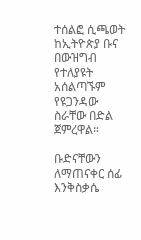ተሰልፎ ሲጫወት ከኢትዮጵያ ቡና በውዝግብ የተለያዩት አሰልጣኙም የዩጋንዳው ስራቸው በድል ጀምረዋል።

ቡድናቸውን ለማጠናቀር ሰፊ እንቅስቃሴ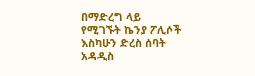በማድረግ ላይ የሚገኙት ኬንያ ፖሊሶች እስካሁን ድረስ ሰባት አዳዲስ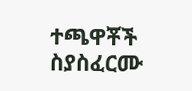ተጫዋቾች ስያስፈርሙ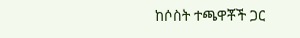ከሶስት ተጫዋቾች ጋር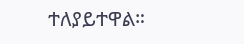ተለያይተዋል።